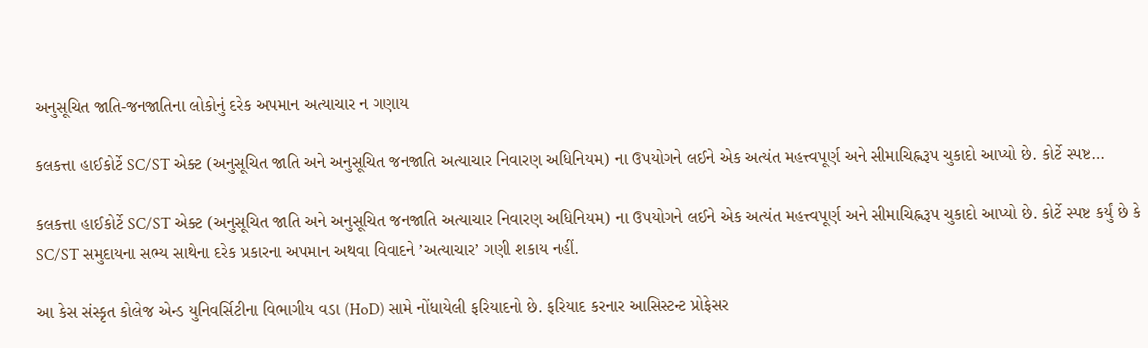અનુસૂચિત જાતિ-જનજાતિના લોકોનું દરેક અપમાન અત્યાચાર ન ગણાય

કલકત્તા હાઈકોર્ટે SC/ST એક્ટ (અનુસૂચિત જાતિ અને અનુસૂચિત જનજાતિ અત્યાચાર નિવારણ અધિનિયમ) ના ઉપયોગને લઈને એક અત્યંત મહત્ત્વપૂર્ણ અને સીમાચિહ્નરૂપ ચુકાદો આપ્યો છે. કોર્ટે સ્પષ્ટ…

કલકત્તા હાઈકોર્ટે SC/ST એક્ટ (અનુસૂચિત જાતિ અને અનુસૂચિત જનજાતિ અત્યાચાર નિવારણ અધિનિયમ) ના ઉપયોગને લઈને એક અત્યંત મહત્ત્વપૂર્ણ અને સીમાચિહ્નરૂપ ચુકાદો આપ્યો છે. કોર્ટે સ્પષ્ટ કર્યું છે કે SC/ST સમુદાયના સભ્ય સાથેના દરેક પ્રકારના અપમાન અથવા વિવાદને ’અત્યાચાર’ ગણી શકાય નહીં.

આ કેસ સંસ્કૃત કોલેજ એન્ડ યુનિવર્સિટીના વિભાગીય વડા (HoD) સામે નોંધાયેલી ફરિયાદનો છે. ફરિયાદ કરનાર આસિસ્ટન્ટ પ્રોફેસર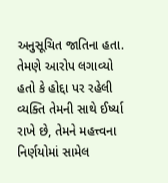અનુસૂચિત જાતિના હતા. તેમણે આરોપ લગાવ્યો હતો કે હોદ્દા પર રહેલી વ્યક્તિ તેમની સાથે ઈર્ષ્યા રાખે છે, તેમને મહત્ત્વના નિર્ણયોમાં સામેલ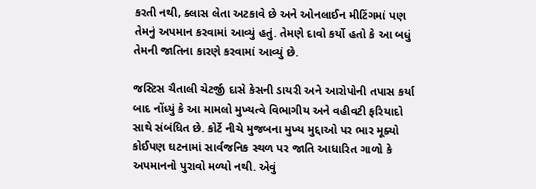કરતી નથી, ક્લાસ લેતા અટકાવે છે અને ઓનલાઈન મીટિંગમાં પણ તેમનું અપમાન કરવામાં આવ્યું હતું. તેમણે દાવો કર્યો હતો કે આ બધું તેમની જાતિના કારણે કરવામાં આવ્યું છે.

જસ્ટિસ ચૈતાલી ચેટર્જી દાસે કેસની ડાયરી અને આરોપોની તપાસ કર્યા બાદ નોંધ્યું કે આ મામલો મુખ્યત્વે વિભાગીય અને વહીવટી ફરિયાદો સાથે સંબંધિત છે. કોર્ટે નીચે મુજબના મુખ્ય મુદ્દાઓ પર ભાર મૂક્યો કોઈપણ ઘટનામાં સાર્વજનિક સ્થળ પર જાતિ આધારિત ગાળો કે અપમાનનો પુરાવો મળ્યો નથી. એવું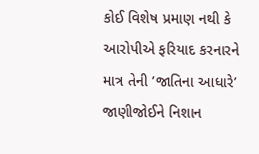કોઈ વિશેષ પ્રમાણ નથી કે આરોપીએ ફરિયાદ કરનારને માત્ર તેની ’જાતિના આધારે’ જાણીજોઈને નિશાન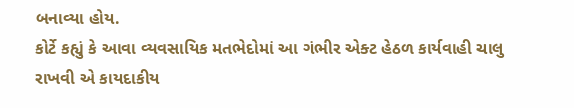બનાવ્યા હોય.
કોર્ટે કહ્યું કે આવા વ્યવસાયિક મતભેદોમાં આ ગંભીર એક્ટ હેઠળ કાર્યવાહી ચાલુ રાખવી એ કાયદાકીય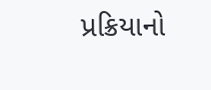પ્રક્રિયાનો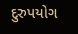દુરુપયોગ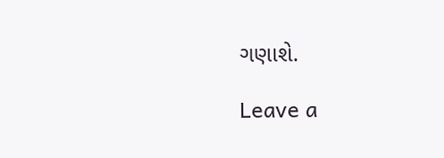ગણાશે.

Leave a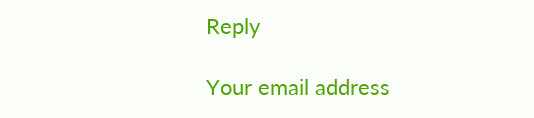Reply

Your email address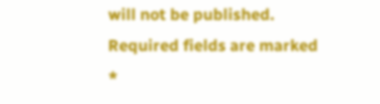will not be published. Required fields are marked *